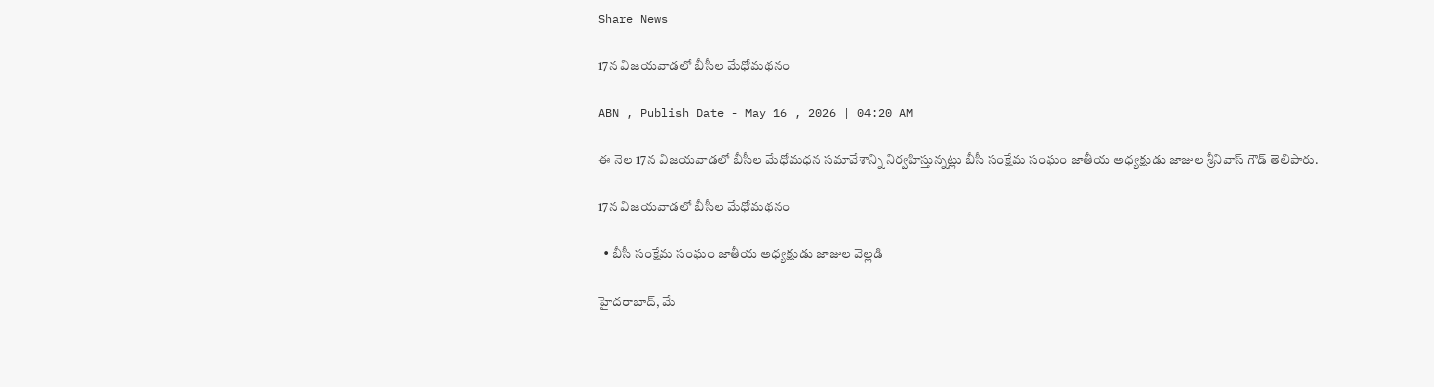Share News

17న విజయవాడలో బీసీల మేధోమథనం

ABN , Publish Date - May 16 , 2026 | 04:20 AM

ఈ నెల 17న విజయవాడలో బీసీల మేధోమధన సమావేశాన్ని నిర్వహిస్తున్నట్లు బీసీ సంక్షేమ సంఘం జాతీయ అధ్యక్షుడు జాజుల శ్రీనివాస్‌ గౌడ్‌ తెలిపారు.

17న విజయవాడలో బీసీల మేధోమథనం

  • బీసీ సంక్షేమ సంఘం జాతీయ అధ్యక్షుడు జాజుల వెల్లడి

హైదరాబాద్‌, మే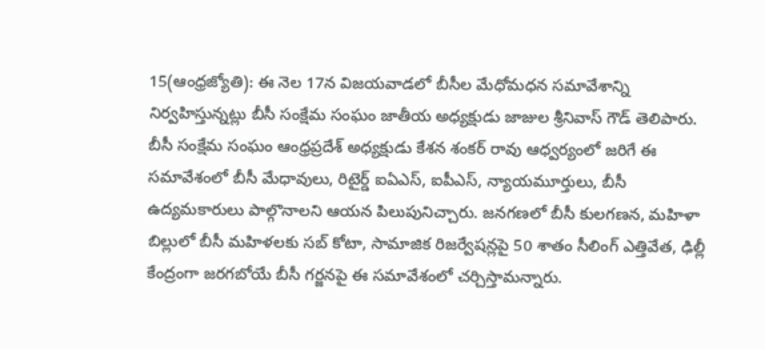15(ఆంధ్రజ్యోతి): ఈ నెల 17న విజయవాడలో బీసీల మేధోమధన సమావేశాన్ని నిర్వహిస్తున్నట్లు బీసీ సంక్షేమ సంఘం జాతీయ అధ్యక్షుడు జాజుల శ్రీనివాస్‌ గౌడ్‌ తెలిపారు. బీసీ సంక్షేమ సంఘం ఆంధ్రప్రదేశ్‌ అధ్యక్షుడు కేశన శంకర్‌ రావు ఆధ్వర్యంలో జరిగే ఈ సమావేశంలో బీసీ మేధావులు, రిటైర్డ్‌ ఐఏఎస్‌, ఐపీఎస్‌, న్యాయమూర్తులు, బీసీ ఉద్యమకారులు పాల్గొనాలని ఆయన పిలుపునిచ్చారు. జనగణలో బీసీ కులగణన, మహిళా బిల్లులో బీసీ మహిళలకు సబ్‌ కోటా, సామాజిక రిజర్వేషన్లపై 50 శాతం సీలింగ్‌ ఎత్తివేత, ఢిల్లీ కేంద్రంగా జరగబోయే బీసీ గర్జనపై ఈ సమావేశంలో చర్చిస్తామన్నారు.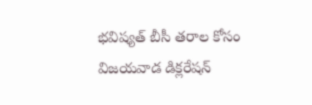భవిష్యత్‌ బీసీ తరాల కోసం విజయవాడ డిక్లరేషన్‌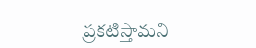ప్రకటిస్తామని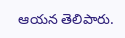ఆయన తెలిపారు.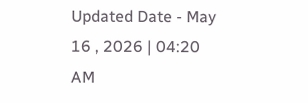Updated Date - May 16 , 2026 | 04:20 AM